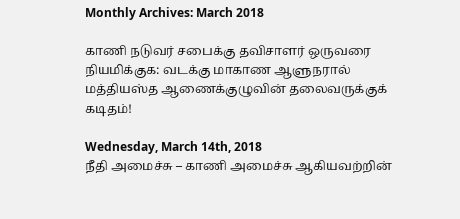Monthly Archives: March 2018

காணி நடுவர் சபைக்கு தவிசாளர் ஒருவரை நியமிக்குக: வடக்கு மாகாண ஆளுநரால் மத்தியஸ்த ஆணைக்குழுவின் தலைவருக்குக் கடிதம்!

Wednesday, March 14th, 2018
நீதி அமைச்சு – காணி அமைச்சு ஆகியவற்றின்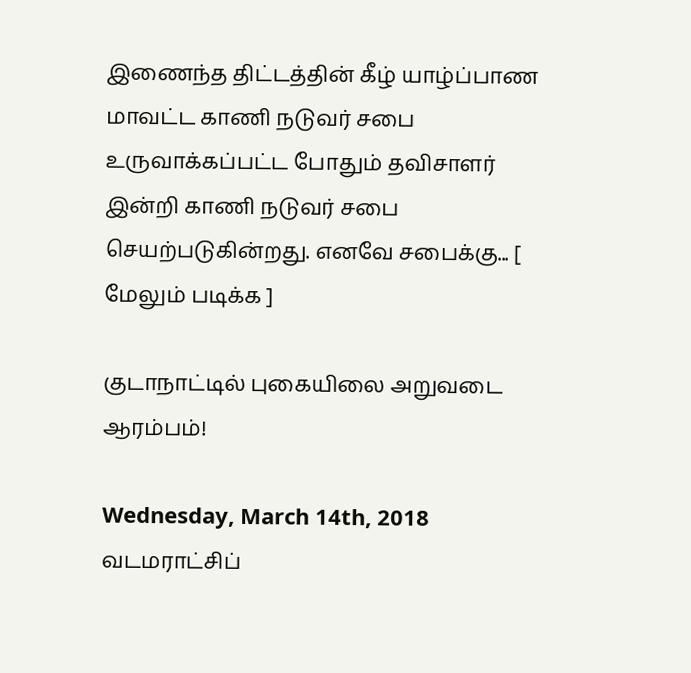இணைந்த திட்டத்தின் கீழ் யாழ்ப்பாண மாவட்ட காணி நடுவர் சபை உருவாக்கப்பட்ட போதும் தவிசாளர் இன்றி காணி நடுவர் சபை செயற்படுகின்றது. எனவே சபைக்கு... [ மேலும் படிக்க ]

குடாநாட்டில் புகையிலை அறுவடை ஆரம்பம்!

Wednesday, March 14th, 2018
வடமராட்சிப்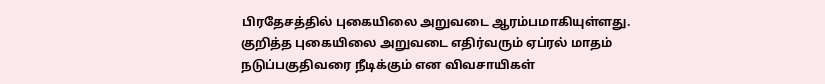பிரதேசத்தில் புகையிலை அறுவடை ஆரம்பமாகியுள்ளது. குறித்த புகையிலை அறுவடை எதிர்வரும் ஏப்ரல் மாதம் நடுப்பகுதிவரை நீடிக்கும் என விவசாயிகள்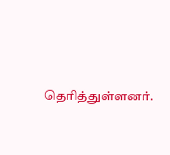தெரித்துள்ளனர்.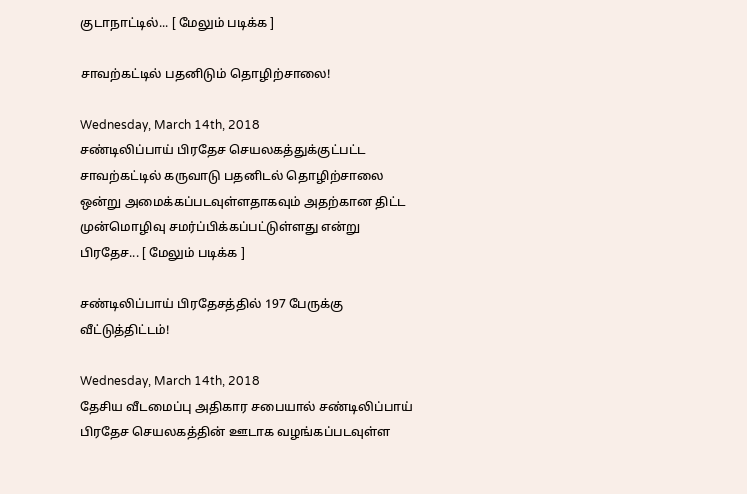குடாநாட்டில்... [ மேலும் படிக்க ]

சாவற்கட்டில் பதனிடும் தொழிற்சாலை!

Wednesday, March 14th, 2018
சண்டிலிப்பாய் பிரதேச செயலகத்துக்குட்பட்ட சாவற்கட்டில் கருவாடு பதனிடல் தொழிற்சாலை ஒன்று அமைக்கப்படவுள்ளதாகவும் அதற்கான திட்ட முன்மொழிவு சமர்ப்பிக்கப்பட்டுள்ளது என்று பிரதேச... [ மேலும் படிக்க ]

சண்டிலிப்பாய் பிரதேசத்தில் 197 பேருக்கு வீட்டுத்திட்டம்!

Wednesday, March 14th, 2018
தேசிய வீடமைப்பு அதிகார சபையால் சண்டிலிப்பாய் பிரதேச செயலகத்தின் ஊடாக வழங்கப்படவுள்ள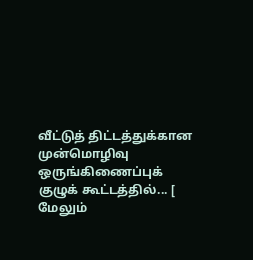வீட்டுத் திட்டத்துக்கான முன்மொழிவு ஒருங்கிணைப்புக் குழுக் கூட்டத்தில்... [ மேலும்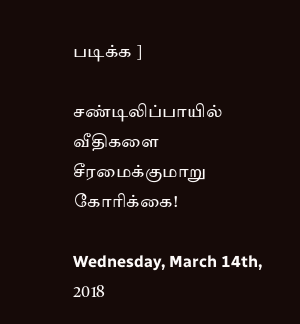படிக்க ]

சண்டிலிப்பாயில் வீதிகளை சீரமைக்குமாறு கோரிக்கை!

Wednesday, March 14th, 2018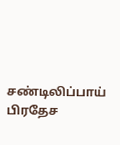சண்டிலிப்பாய் பிரதேச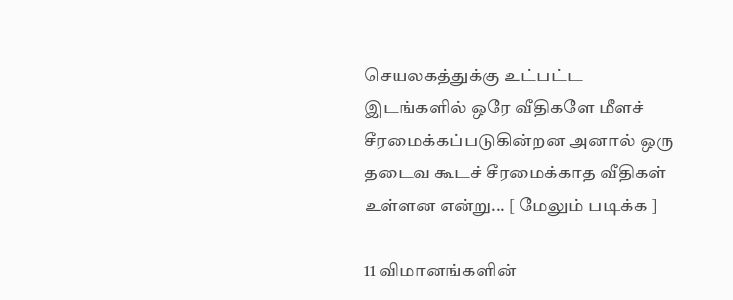செயலகத்துக்கு உட்பட்ட இடங்களில் ஒரே வீதிகளே மீளச் சீரமைக்கப்படுகின்றன அனால் ஒரு தடைவ கூடச் சீரமைக்காத வீதிகள் உள்ளன என்று... [ மேலும் படிக்க ]

11 விமானங்களின்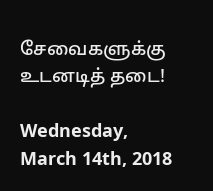சேவைகளுக்கு உடனடித் தடை!

Wednesday, March 14th, 2018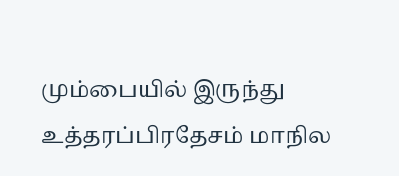மும்பையில் இருந்து உத்தரப்பிரதேசம் மாநில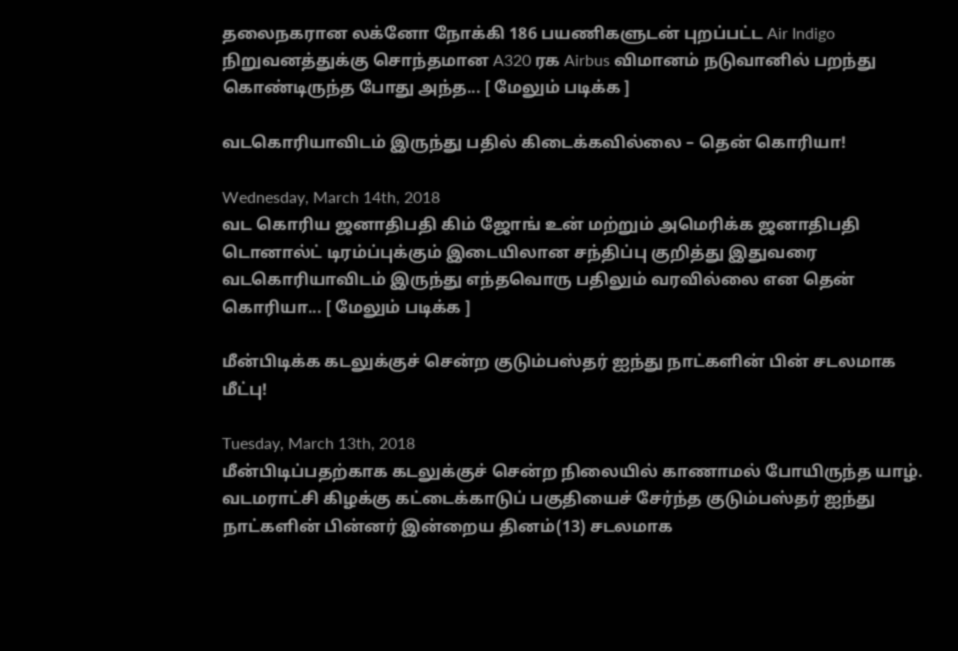தலைநகரான லக்னோ நோக்கி 186 பயணிகளுடன் புறப்பட்ட Air Indigo நிறுவனத்துக்கு சொந்தமான A320 ரக Airbus விமானம் நடுவானில் பறந்து கொண்டிருந்த போது அந்த... [ மேலும் படிக்க ]

வடகொரியாவிடம் இருந்து பதில் கிடைக்கவில்லை – தென் கொரியா!

Wednesday, March 14th, 2018
வட கொரிய ஜனாதிபதி கிம் ஜோங் உன் மற்றும் அமெரிக்க ஜனாதிபதி டொனால்ட் டிரம்ப்புக்கும் இடையிலான சந்திப்பு குறித்து இதுவரை வடகொரியாவிடம் இருந்து எந்தவொரு பதிலும் வரவில்லை என தென் கொரியா... [ மேலும் படிக்க ]

மீன்பிடிக்க கடலுக்குச் சென்ற குடும்பஸ்தர் ஐந்து நாட்களின் பின் சடலமாக மீட்பு!

Tuesday, March 13th, 2018
மீன்பிடிப்பதற்காக கடலுக்குச் சென்ற நிலையில் காணாமல் போயிருந்த யாழ். வடமராட்சி கிழக்கு கட்டைக்காடுப் பகுதியைச் சேர்ந்த குடும்பஸ்தர் ஐந்து நாட்களின் பின்னர் இன்றைய தினம்(13) சடலமாக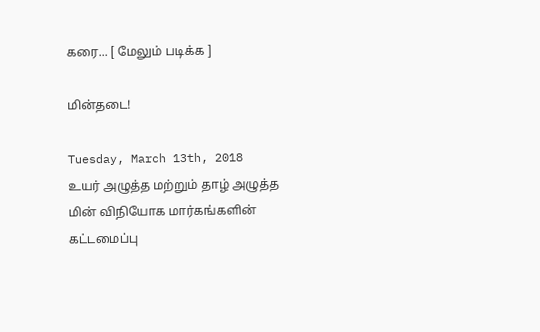கரை... [ மேலும் படிக்க ]

மின்தடை!

Tuesday, March 13th, 2018
உயர் அழுத்த மற்றும் தாழ் அழுத்த மின் விநியோக மார்கங்களின் கட்டமைப்பு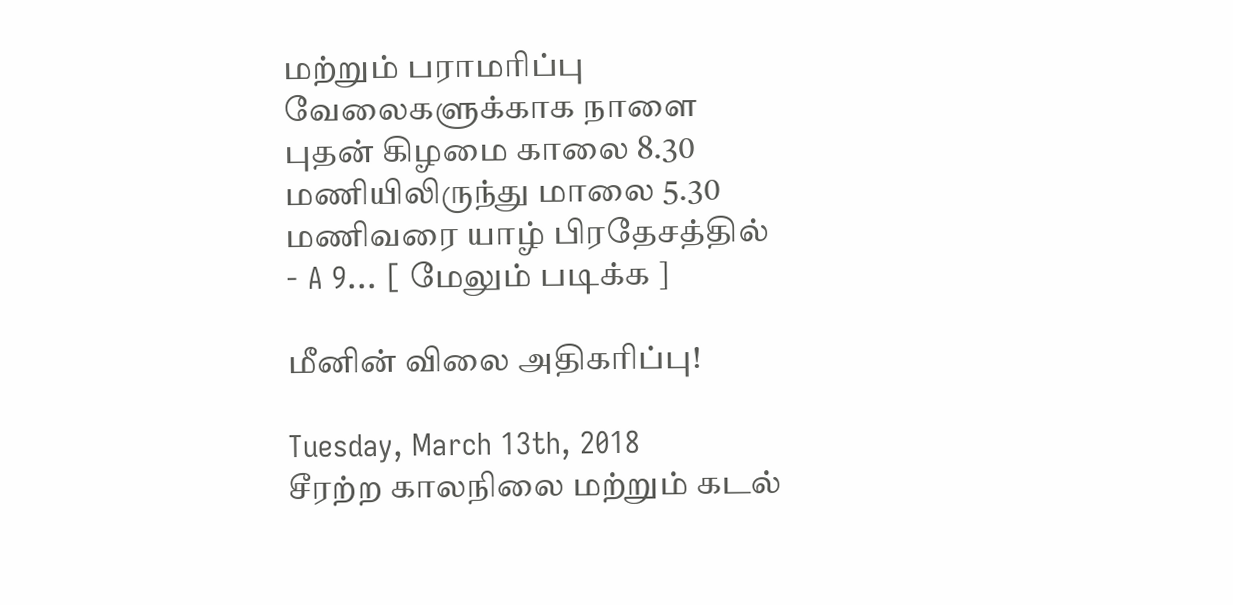மற்றும் பராமரிப்பு வேலைகளுக்காக நாளை புதன் கிழமை காலை 8.30 மணியிலிருந்து மாலை 5.30 மணிவரை யாழ் பிரதேசத்தில் - A 9... [ மேலும் படிக்க ]

மீனின் விலை அதிகரிப்பு!

Tuesday, March 13th, 2018
சீரற்ற காலநிலை மற்றும் கடல்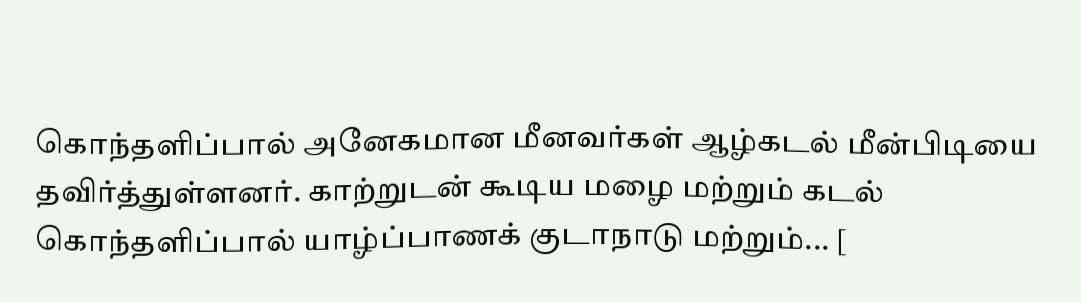கொந்தளிப்பால் அனேகமான மீனவர்கள் ஆழ்கடல் மீன்பிடியை தவிர்த்துள்ளனர். காற்றுடன் கூடிய மழை மற்றும் கடல் கொந்தளிப்பால் யாழ்ப்பாணக் குடாநாடு மற்றும்... [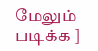மேலும் படிக்க ]